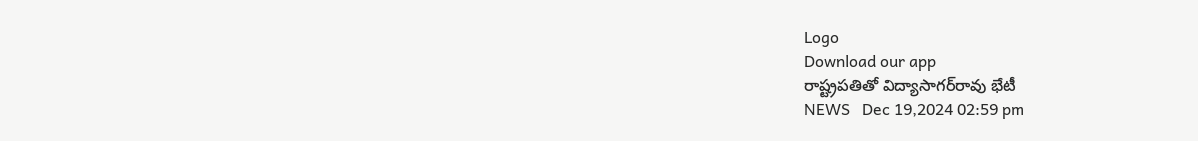Logo
Download our app
రాష్ట్రపతితో విద్యాసాగ‌ర్‌రావు భేటీ
NEWS   Dec 19,2024 02:59 pm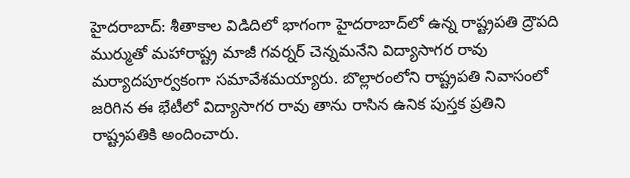హైదరాబాద్: శీతాకాల విడిదిలో భాగంగా హైదరాబాద్‌లో ఉన్న రాష్ట్రపతి ద్రౌపది ముర్ముతో మహారాష్ట్ర మాజీ గవర్నర్ చెన్న‌మ‌నేని విద్యాసాగర రావు మర్యాదపూర్వకంగా స‌మావేశమయ్యారు. బొల్లారంలోని రాష్ట్ర‌ప‌తి నివాసంలో జ‌రిగిన ఈ భేటీలో విద్యాసాగర రావు తాను రాసిన ఉనిక పుస్తక ప్రతిని రాష్ట్రపతికి అందించారు.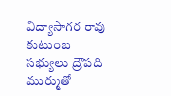విద్యాసాగర రావు కుటుంబ స‌భ్యులు ద్రౌపది ముర్ముతో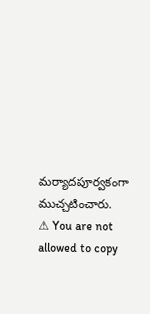మ‌ర్యాద‌పూర్వ‌కంగా ముచ్చ‌టించారు.
⚠ You are not allowed to copy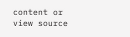content or view source